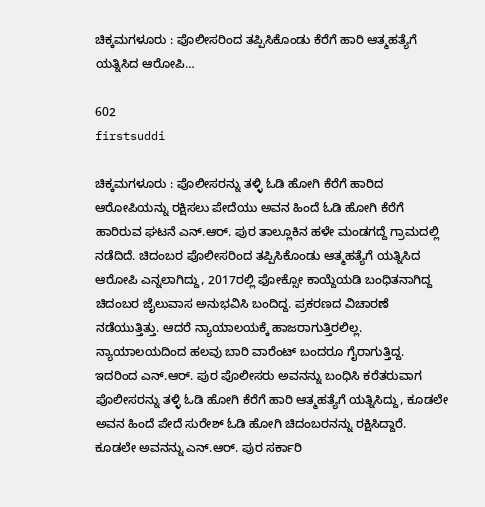ಚಿಕ್ಕಮಗಳೂರು : ಪೊಲೀಸರಿಂದ ತಪ್ಪಿಸಿಕೊಂಡು ಕೆರೆಗೆ ಹಾರಿ ಆತ್ಮಹತ್ಯೆಗೆ ಯತ್ನಿಸಿದ ಆರೋಪಿ…

602
firstsuddi

ಚಿಕ್ಕಮಗಳೂರು : ಪೊಲೀಸರನ್ನು ತಳ್ಳಿ ಓಡಿ ಹೋಗಿ ಕೆರೆಗೆ ಹಾರಿದ ಆರೋಪಿಯನ್ನು ರಕ್ಷಿಸಲು ಪೇದೆಯು ಅವನ ಹಿಂದೆ ಓಡಿ ಹೋಗಿ ಕೆರೆಗೆ ಹಾರಿರುವ ಘಟನೆ ಎನ್.ಆರ್. ಪುರ ತಾಲ್ಲೂಕಿನ ಹಳೇ ಮಂಡಗದ್ದೆ ಗ್ರಾಮದಲ್ಲಿ ನಡೆದಿದೆ. ಚಿದಂಬರ ಪೊಲೀಸರಿಂದ ತಪ್ಪಿಸಿಕೊಂಡು ಆತ್ಮಹತ್ಯೆಗೆ ಯತ್ನಿಸಿದ ಆರೋಪಿ ಎನ್ನಲಾಗಿದ್ದು, 2017ರಲ್ಲಿ ಫೋಕ್ಸೋ ಕಾಯ್ದೆಯಡಿ ಬಂಧಿತನಾಗಿದ್ದ ಚಿದಂಬರ ಜೈಲುವಾಸ ಅನುಭವಿಸಿ ಬಂದಿದ್ದ. ಪ್ರಕರಣದ ವಿಚಾರಣೆ ನಡೆಯುತ್ತಿತ್ತು. ಆದರೆ ನ್ಯಾಯಾಲಯಕ್ಕೆ ಹಾಜರಾಗುತ್ತಿರಲಿಲ್ಲ. ನ್ಯಾಯಾಲಯದಿಂದ ಹಲವು ಬಾರಿ ವಾರೆಂಟ್ ಬಂದರೂ ಗೈರಾಗುತ್ತಿದ್ದ. ಇದರಿಂದ ಎನ್.ಆರ್. ಪುರ ಪೊಲೀಸರು ಅವನನ್ನು ಬಂಧಿಸಿ ಕರೆತರುವಾಗ ಪೊಲೀಸರನ್ನು ತಳ್ಳಿ ಓಡಿ ಹೋಗಿ ಕೆರೆಗೆ ಹಾರಿ ಆತ್ಮಹತ್ಯೆಗೆ ಯತ್ನಿಸಿದ್ದು, ಕೂಡಲೇ ಅವನ ಹಿಂದೆ ಪೇದೆ ಸುರೇಶ್ ಓಡಿ ಹೋಗಿ ಚಿದಂಬರನನ್ನು ರಕ್ಷಿಸಿದ್ದಾರೆ. ಕೂಡಲೇ ಅವನನ್ನು ಎನ್.ಆರ್. ಪುರ ಸರ್ಕಾರಿ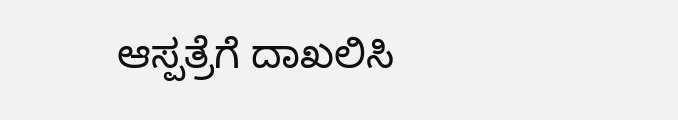ಆಸ್ಪತ್ರೆಗೆ ದಾಖಲಿಸಿ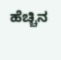ಹೆಚ್ಚಿನ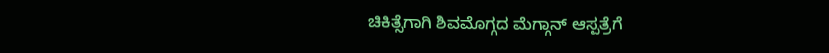ಚಿಕಿತ್ಸೆಗಾಗಿ ಶಿವಮೊಗ್ಗದ ಮೆಗ್ಗಾನ್ ಆಸ್ಪತ್ರೆಗೆ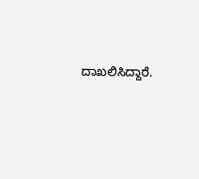ದಾಖಲಿಸಿದ್ದಾರೆ.